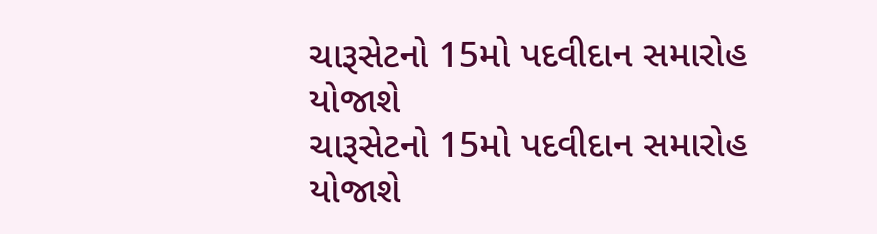ચારૂસેટનો 15મો પદવીદાન સમારોહ યોજાશે
ચારૂસેટનો 15મો પદવીદાન સમારોહ યોજાશે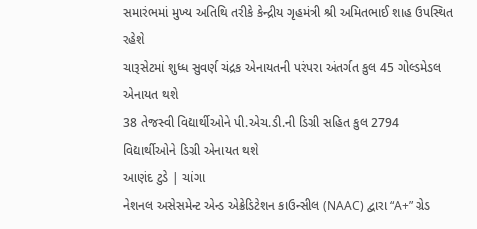સમારંભમાં મુખ્ય અતિથિ તરીકે કેન્દ્રીય ગૃહમંત્રી શ્રી અમિતભાઈ શાહ ઉપસ્થિત રહેશે
ચારૂસેટમાં શુધ્ધ સુવર્ણ ચંદ્રક એનાયતની પરંપરા અંતર્ગત કુલ 45 ગોલ્ડમેડલ એનાયત થશે
38 તેજસ્વી વિદ્યાર્થીઓને પી.એચ.ડી.ની ડિગ્રી સહિત કુલ 2794 વિદ્યાર્થીઓને ડિગ્રી એનાયત થશે
આણંદ ટુડે | ચાંગા
નેશનલ અસેસમેન્ટ એન્ડ એક્રેડિટેશન કાઉન્સીલ (NAAC) દ્વારા “A+” ગ્રેડ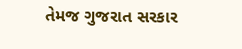તેમજ ગુજરાત સરકાર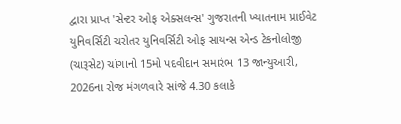દ્વારા પ્રાપ્ત 'સેન્ટર ઓફ એક્સલન્સ' ગુજરાતની ખ્યાતનામ પ્રાઈવેટ યુનિવર્સિટી ચરોતર યુનિવર્સિટી ઓફ સાયન્સ એન્ડ ટેકનોલોજી (ચારૂસેટ) ચાંગાનો 15મો પદવીદાન સમારંભ 13 જાન્યુઆરી, 2026ના રોજ મંગળવારે સાંજે 4.30 કલાકે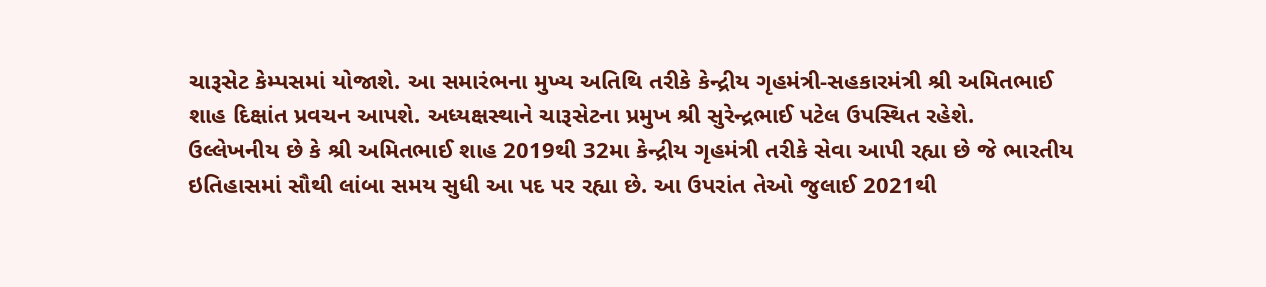ચારૂસેટ કેમ્પસમાં યોજાશે. આ સમારંભના મુખ્ય અતિથિ તરીકે કેન્દ્રીય ગૃહમંત્રી-સહકારમંત્રી શ્રી અમિતભાઈ શાહ દિક્ષાંત પ્રવચન આપશે. અધ્યક્ષસ્થાને ચારૂસેટના પ્રમુખ શ્રી સુરેન્દ્રભાઈ પટેલ ઉપસ્થિત રહેશે.
ઉલ્લેખનીય છે કે શ્રી અમિતભાઈ શાહ 2019થી 32મા કેન્દ્રીય ગૃહમંત્રી તરીકે સેવા આપી રહ્યા છે જે ભારતીય ઇતિહાસમાં સૌથી લાંબા સમય સુધી આ પદ પર રહ્યા છે. આ ઉપરાંત તેઓ જુલાઈ 2021થી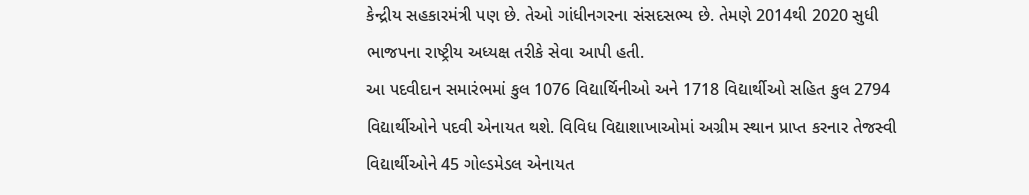કેન્દ્રીય સહકારમંત્રી પણ છે. તેઓ ગાંધીનગરના સંસદસભ્ય છે. તેમણે 2014થી 2020 સુધી ભાજપના રાષ્ટ્રીય અધ્યક્ષ તરીકે સેવા આપી હતી.
આ પદવીદાન સમારંભમાં કુલ 1076 વિદ્યાર્થિનીઓ અને 1718 વિદ્યાર્થીઓ સહિત કુલ 2794 વિદ્યાર્થીઓને પદવી એનાયત થશે. વિવિધ વિદ્યાશાખાઓમાં અગ્રીમ સ્થાન પ્રાપ્ત કરનાર તેજસ્વી વિદ્યાર્થીઓને 45 ગોલ્ડમેડલ એનાયત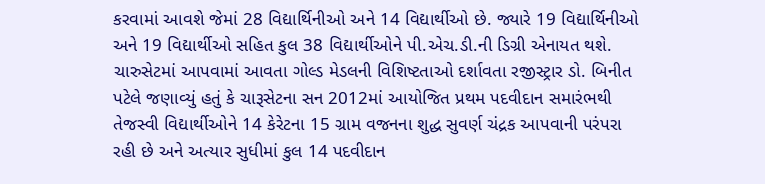કરવામાં આવશે જેમાં 28 વિદ્યાર્થિનીઓ અને 14 વિદ્યાર્થીઓ છે. જ્યારે 19 વિદ્યાર્થિનીઓ અને 19 વિદ્યાર્થીઓ સહિત કુલ 38 વિદ્યાર્થીઓને પી.એચ.ડી.ની ડિગ્રી એનાયત થશે.
ચારુસેટમાં આપવામાં આવતા ગોલ્ડ મેડલની વિશિષ્ટતાઓ દર્શાવતા રજીસ્ટ્રાર ડો. બિનીત પટેલે જણાવ્યું હતું કે ચારૂસેટના સન 2012માં આયોજિત પ્રથમ પદવીદાન સમારંભથી તેજસ્વી વિદ્યાર્થીઓને 14 કેરેટના 15 ગ્રામ વજનના શુદ્ધ સુવર્ણ ચંદ્રક આપવાની પરંપરા રહી છે અને અત્યાર સુધીમાં કુલ 14 પદવીદાન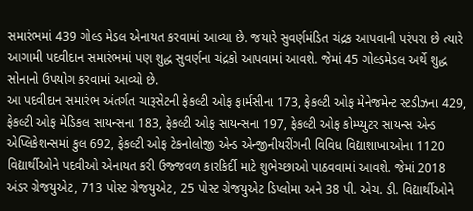સમારંભમાં 439 ગોલ્ડ મેડલ એનાયત કરવામાં આવ્યા છે. જયારે સુવર્ણમંડિત ચંદ્રક આપવાની પરંપરા છે ત્યારે આગામી પદવીદાન સમારંભમાં પણ શુદ્ધ સુવર્ણના ચંદ્રકો આપવામાં આવશે. જેમાં 45 ગોલ્ડમેડલ અર્થે શુદ્ધ સોનાનો ઉપયોગ કરવામાં આવ્યો છે.
આ પદવીદાન સમારંભ અંતર્ગત ચારૂસેટની ફેકલ્ટી ઓફ ફાર્મસીના 173, ફેકલ્ટી ઓફ મેનેજમેન્ટ સ્ટડીઝના 429, ફેકલ્ટી ઓફ મેડિકલ સાયન્સના 183, ફેકલ્ટી ઓફ સાયન્સના 197, ફેકલ્ટી ઓફ કોમ્પ્યુટર સાયન્સ એન્ડ એપ્લિકેશન્સમાં કુલ 692, ફેકલ્ટી ઓફ ટેકનોલોજી એન્ડ એન્જીનીયરીંગની વિવિધ વિદ્યાશાખાઓના 1120 વિદ્યાર્થીઓને પદવીઓ એનાયત કરી ઉજ્જવળ કારકિર્દી માટે શુભેચ્છાઓ પાઠવવામાં આવશે. જેમાં 2018 અંડર ગ્રેજયુએટ, 713 પોસ્ટ ગ્રેજયુએટ, 25 પોસ્ટ ગ્રેજયુએટ ડિપ્લોમા અને 38 પી. એચ. ડી. વિદ્યાર્થીઓને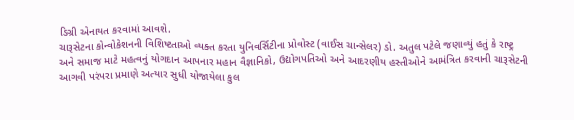ડિગ્રી એનાયત કરવામાં આવશે.
ચારૂસેટના કોન્વોકેશનની વિશિષ્ટતાઓ વ્યક્ત કરતા યુનિવર્સિટીના પ્રોવોસ્ટ (વાઈસ ચાન્સેલર) ડો. અતુલ પટેલે જણાવ્યું હતું કે રાષ્ટ્ર અને સમાજ માટે મહત્વનું યોગદાન આપનાર મહાન વૈજ્ઞાનિકો, ઉદ્યોગપતિઓ અને આદરણીય હસ્તીઓને આમંત્રિત કરવાની ચારૂસેટની આગવી પરંપરા પ્રમાણે અત્યાર સુધી યોજાયેલા કુલ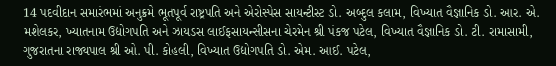14 પદવીદાન સમારંભમાં અનુક્રમે ભૂતપૂર્વ રાષ્ટ્રપતિ અને એરોસ્પેસ સાયન્ટીસ્ટ ડો. અબ્દુલ કલામ, વિખ્યાત વૈજ્ઞાનિક ડો. આર. એ. મશેલકર, ખ્યાતનામ ઉદ્યોગપતિ અને ઝાયડસ લાઈફસાયન્સીસના ચેરમેન શ્રી પંકજ પટેલ, વિખ્યાત વૈજ્ઞાનિક ડો. ટી. રામાસામી, ગુજરાતના રાજ્યપાલ શ્રી ઓ. પી. કોહલી, વિખ્યાત ઉદ્યોગપતિ ડો. એમ. આઈ. પટેલ,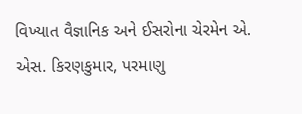વિખ્યાત વૈજ્ઞાનિક અને ઈસરોના ચેરમેન એ. એસ. કિરણકુમાર, પરમાણુ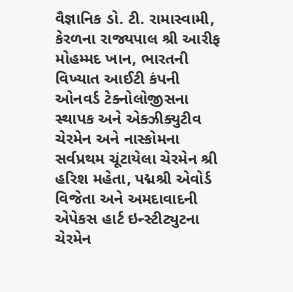વૈજ્ઞાનિક ડો. ટી. રામાસ્વામી, કેરળના રાજ્યપાલ શ્રી આરીફ મોહમ્મદ ખાન, ભારતની વિખ્યાત આઈટી કંપની ઓનવર્ડ ટેક્નોલોજીસના સ્થાપક અને એક્ઝીક્યુટીવ ચેરમેન અને નાસ્કોમના સર્વપ્રથમ ચૂંટાયેલા ચેરમેન શ્રી હરિશ મહેતા, પદ્મશ્રી એવોર્ડ વિજેતા અને અમદાવાદની એપેકસ હાર્ટ ઇન્સ્ટીટ્યુટના ચેરમેન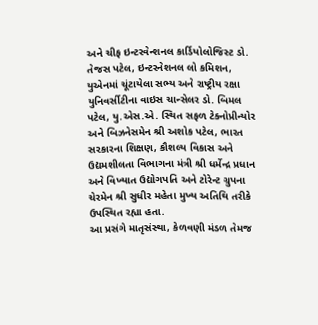અને ચીફ ઇન્ટરવેન્શનલ કાર્ડિયોલોજિસ્ટ ડો. તેજસ પટેલ, ઇન્ટરનેશનલ લો કમિશન, યુએનમાં ચૂંટાયેલા સભ્ય અને રાષ્ટ્રીય રક્ષા યુનિવર્સીટીના વાઇસ ચાન્સેલર ડો. બિમલ પટેલ, યુ.એસ.એ. સ્થિત સફળ ટેક્નોપ્રીન્યોર અને બિઝનેસમેન શ્રી અશોક પટેલ, ભારત સરકારના શિક્ષણ, કૌશલ્ય વિકાસ અને ઉદ્યમશીલતા વિભાગના મંત્રી શ્રી ધર્મેન્દ્ર પ્રધાન અને વિખ્યાત ઉદ્યોગપતિ અને ટોરેન્ટ ગ્રુપના ચેરમેન શ્રી સુધીર મહેતા મુખ્ય અતિથિ તરીકે ઉપસ્થિત રહ્યા હતા.
આ પ્રસંગે માતૃસંસ્થા, કેળવણી મંડળ તેમજ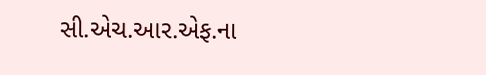સી.એચ.આર.એફ.ના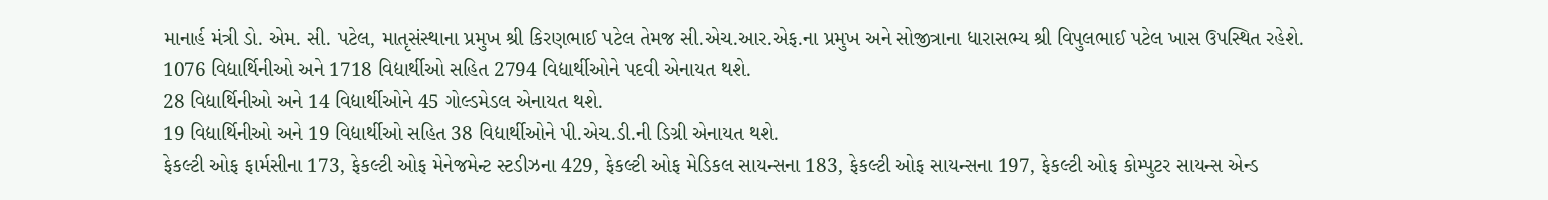માનાર્હ મંત્રી ડો. એમ. સી. પટેલ, માતૃસંસ્થાના પ્રમુખ શ્રી કિરણભાઈ પટેલ તેમજ સી.એચ.આર.એફ.ના પ્રમુખ અને સોજીત્રાના ધારાસભ્ય શ્રી વિપુલભાઈ પટેલ ખાસ ઉપસ્થિત રહેશે.
1076 વિદ્યાર્થિનીઓ અને 1718 વિદ્યાર્થીઓ સહિત 2794 વિદ્યાર્થીઓને પદવી એનાયત થશે.
28 વિદ્યાર્થિનીઓ અને 14 વિદ્યાર્થીઓને 45 ગોલ્ડમેડલ એનાયત થશે.
19 વિદ્યાર્થિનીઓ અને 19 વિદ્યાર્થીઓ સહિત 38 વિદ્યાર્થીઓને પી.એચ.ડી.ની ડિગ્રી એનાયત થશે.
ફેકલ્ટી ઓફ ફાર્મસીના 173, ફેકલ્ટી ઓફ મેનેજમેન્ટ સ્ટડીઝના 429, ફેકલ્ટી ઓફ મેડિકલ સાયન્સના 183, ફેકલ્ટી ઓફ સાયન્સના 197, ફેકલ્ટી ઓફ કોમ્પુટર સાયન્સ એન્ડ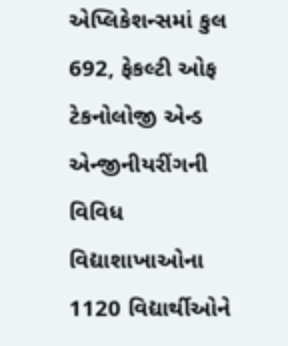એપ્લિકેશન્સમાં કુલ 692, ફેકલ્ટી ઓફ ટેકનોલોજી એન્ડ એન્જીનીયરીંગની વિવિધ વિદ્યાશાખાઓના 1120 વિદ્યાર્થીઓને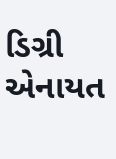ડિગ્રી એનાયત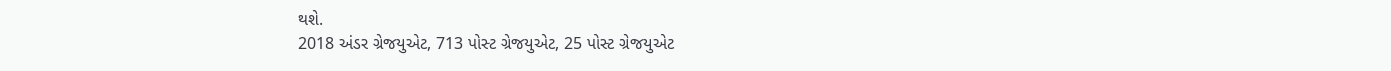થશે.
2018 અંડર ગ્રેજયુએટ, 713 પોસ્ટ ગ્રેજયુએટ, 25 પોસ્ટ ગ્રેજયુએટ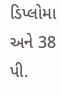ડિપ્લોમા અને 38 પી.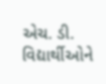એચ. ડી. વિદ્યાર્થીઓને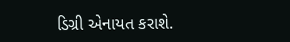ડિગ્રી એનાયત કરાશે.